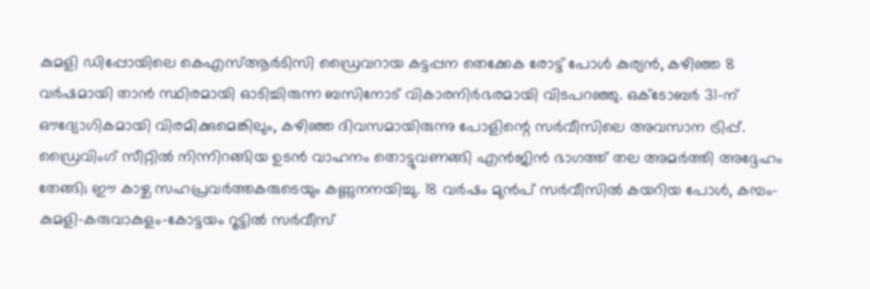കുമളി ഡിപ്പോയിലെ കെഎസ്ആർടിസി ഡ്രൈവറായ കട്ടപ്പന തെക്കേക രോട്ട് പോൾ കുര്യൻ, കഴിഞ്ഞ 8 വർഷമായി താൻ സ്ഥിരമായി ഓടിച്ചിരുന്ന ബസിനോട് വികാരനിർഭരമായി വിടപറഞ്ഞു. ഒക്ടോബർ 31-ന് ഔദ്യോഗികമായി വിരമിക്കുമെങ്കിലും, കഴിഞ്ഞ ദിവസമായിരുന്നു പോളിന്റെ സർവീസിലെ അവസാന ട്രിപ്പ്. ഡ്രൈവിംഗ് സീറ്റിൽ നിന്നിറങ്ങിയ ഉടൻ വാഹനം തൊട്ടുവണങ്ങി എൻജിൻ ഭാഗത്ത് തല അമർത്തി അദ്ദേഹം തേങ്ങി; ഈ കാഴ്ച സഹപ്രവർത്തകരുടെയും കണ്ണുനനയിച്ചു. 18 വർഷം മുൻപ് സർവീസിൽ കയറിയ പോൾ, കമ്പം-കുമളി-കരുവാകുളം-കോട്ടയം റൂട്ടിൽ സർവീസ്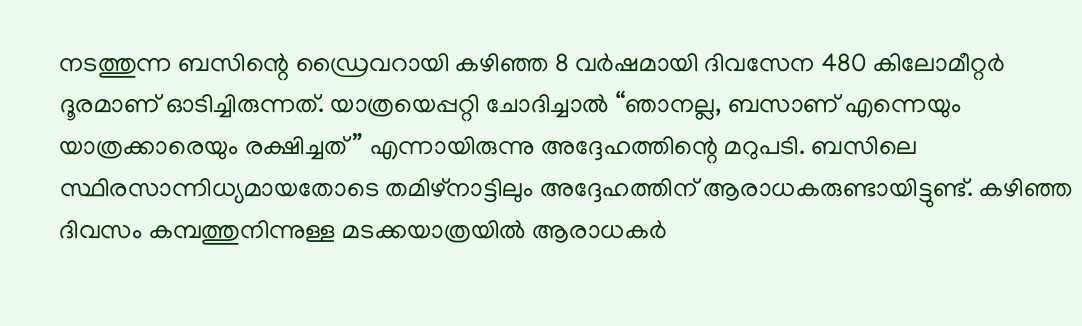നടത്തുന്ന ബസിന്റെ ഡ്രൈവറായി കഴിഞ്ഞ 8 വർഷമായി ദിവസേന 480 കിലോമീറ്റർ ദൂരമാണ് ഓടിച്ചിരുന്നത്. യാത്രയെപ്പറ്റി ചോദിച്ചാൽ “ഞാനല്ല, ബസാണ് എന്നെയും യാത്രക്കാരെയും രക്ഷിച്ചത്” എന്നായിരുന്നു അദ്ദേഹത്തിന്റെ മറുപടി. ബസിലെ സ്ഥിരസാന്നിധ്യമായതോടെ തമിഴ്നാട്ടിലും അദ്ദേഹത്തിന് ആരാധകരുണ്ടായിട്ടുണ്ട്. കഴിഞ്ഞ ദിവസം കമ്പത്തുനിന്നുള്ള മടക്കയാത്രയിൽ ആരാധകർ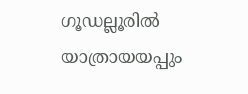ഗൂഡല്ലൂരിൽ യാത്രായയപ്പും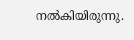നൽകിയിരുന്നു.